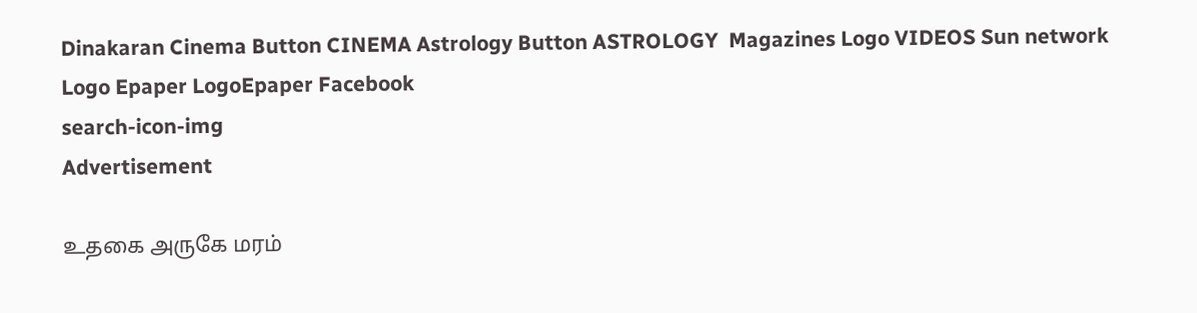Dinakaran Cinema Button CINEMA Astrology Button ASTROLOGY  Magazines Logo VIDEOS Sun network Logo Epaper LogoEpaper Facebook
search-icon-img
Advertisement

உதகை அருகே மரம்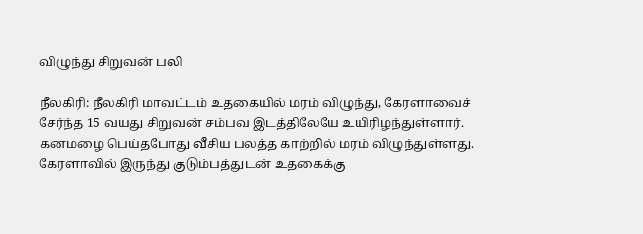விழுந்து சிறுவன் பலி

நீலகிரி: நீலகிரி மாவட்டம் உதகையில் மரம் விழுந்து, கேரளாவைச் சேர்ந்த 15 வயது சிறுவன் சம்பவ இடத்திலேயே உயிரிழந்துள்ளார். கனமழை பெய்தபோது வீசிய பலத்த காற்றில் மரம் விழுந்துள்ளது. கேரளாவில் இருந்து குடும்பத்துடன் உதகைக்கு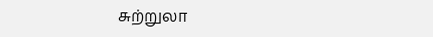சுற்றுலா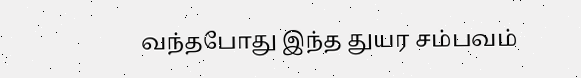வந்தபோது இந்த துயர சம்பவம்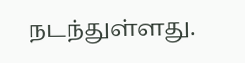நடந்துள்ளது.